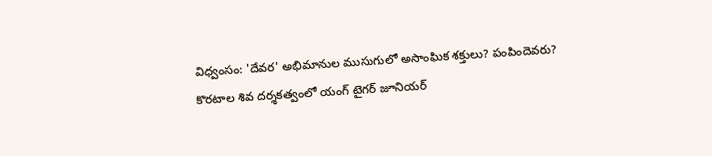విధ్వంసం: 'దేవర' అభిమానుల ముసుగులో అసాంఘిక శక్తులు? పంపిందెవరు?
కొరటాల శివ దర్శకత్వంలో యంగ్ టైగర్ జూనియర్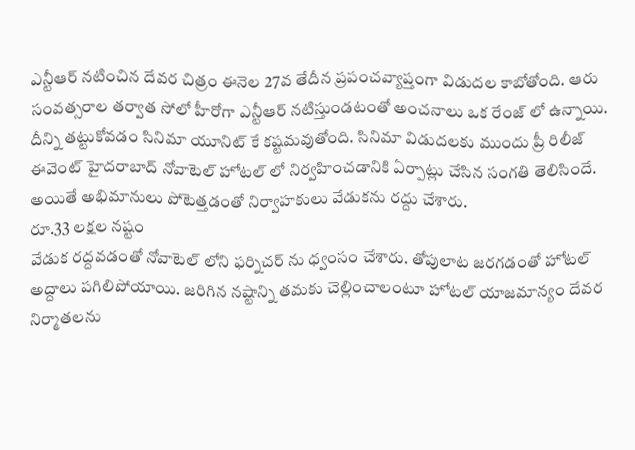ఎన్టీఆర్ నటించిన దేవర చిత్రం ఈనెల 27వ తేదీన ప్రపంచవ్యాప్తంగా విడుదల కాబోతోంది. ఆరు సంవత్సరాల తర్వాత సోలో హీరోగా ఎన్టీఆర్ నటిస్తుండటంతో అంచనాలు ఒక రేంజ్ లో ఉన్నాయి. దీన్ని తట్టుకోవడం సినిమా యూనిట్ కే కష్టమవుతోంది. సినిమా విడుదలకు ముందు ప్రీ రిలీజ్ ఈవెంట్ హైదరాబాద్ నోవాటెల్ హోటల్ లో నిర్వహించడానికి ఏర్పాట్లు చేసిన సంగతి తెలిసిందే. అయితే అభిమానులు పోటెత్తడంతో నిర్వాహకులు వేడుకను రద్దు చేశారు.
రూ.33 లక్షల నష్టం
వేడుక రద్దవడంతో నోవాటెల్ లోని ఫర్నిచర్ ను ధ్వంసం చేశారు. తోపులాట జరగడంతో హోటల్ అద్దాలు పగిలిపోయాయి. జరిగిన నష్టాన్ని తమకు చెల్లించాలంటూ హోటల్ యాజమాన్యం దేవర నిర్మాతలను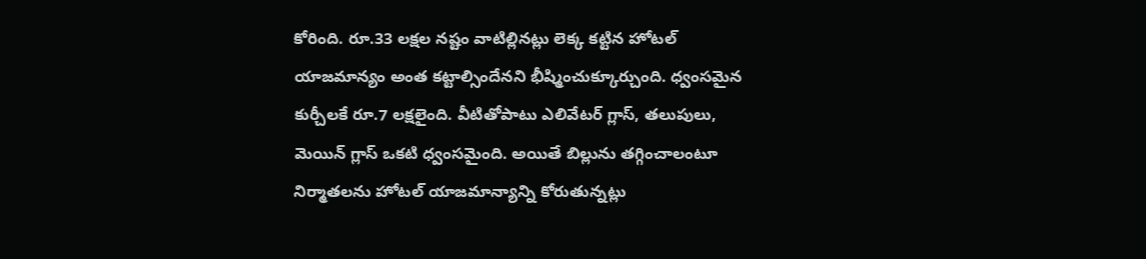కోరింది. రూ.33 లక్షల నష్టం వాటిల్లినట్లు లెక్క కట్టిన హోటల్ యాజమాన్యం అంత కట్టాల్సిందేనని భీష్మించుక్కూర్చుంది. ధ్వంసమైన కుర్చీలకే రూ.7 లక్షలైంది. వీటితోపాటు ఎలివేటర్ గ్లాస్, తలుపులు, మెయిన్ గ్లాస్ ఒకటి ధ్వంసమైంది. అయితే బిల్లును తగ్గించాలంటూ నిర్మాతలను హోటల్ యాజమాన్యాన్ని కోరుతున్నట్లు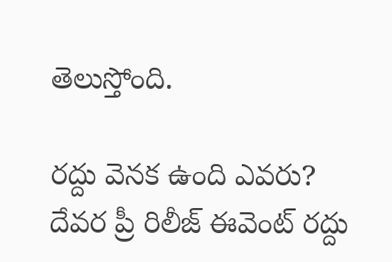తెలుస్తోంది.

రద్దు వెనక ఉంది ఎవరు?
దేవర ప్రీ రిలీజ్ ఈవెంట్ రద్దు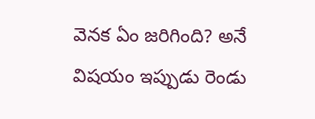వెనక ఏం జరిగింది? అనే విషయం ఇప్పుడు రెండు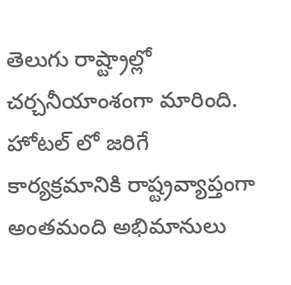తెలుగు రాష్ట్రాల్లో చర్చనీయాంశంగా మారింది. హోటల్ లో జరిగే కార్యక్రమానికి రాష్ట్రవ్యాప్తంగా అంతమంది అభిమానులు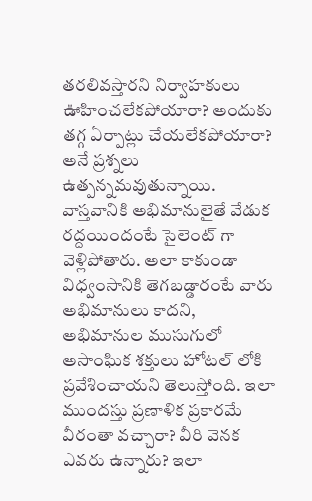తరలివస్తారని నిర్వాహకులు ఊహించలేకపోయారా? అందుకు తగ్గ ఏర్పాట్లు చేయలేకపోయారా? అనే ప్రశ్నలు ఉత్పన్నమవుతున్నాయి. వాస్తవానికి అభిమానులైతే వేడుక రద్దయిందంటే సైలెంట్ గా వెళ్లిపోతారు. అలా కాకుండా విధ్వంసానికి తెగబడ్డారంటే వారు అభిమానులు కాదని, అభిమానుల ముసుగులో అసాంఘిక శక్తులు హోటల్ లోకి ప్రవేశించాయని తెలుస్తోంది. ఇలా ముందస్తు ప్రణాళిక ప్రకారమే వీరంతా వచ్చారా? వీరి వెనక ఎవరు ఉన్నారు? ఇలా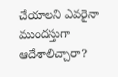చేయాలని ఎవరైనా ముందస్తుగా ఆదేశాలిచ్చారా?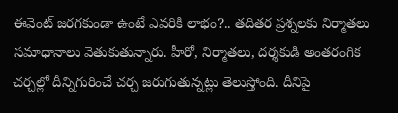ఈవెంట్ జరగకుండా ఉంటే ఎవరికి లాభం?.. తదితర ప్రశ్నలకు నిర్మాతలు సమాధానాలు వెతుకుతున్నారు. హీరో, నిర్మాతలు, దర్శకుడి అంతరంగిక చర్చల్లో దీన్నిగురించే చర్చ జరుగుతున్నట్లు తెలుస్తోంది. దీనిపై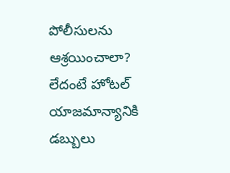పోలీసులను ఆశ్రయించాలా? లేదంటే హోటల్ యాజమాన్యానికి డబ్బులు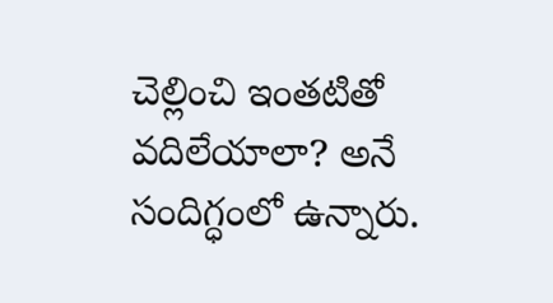చెల్లించి ఇంతటితో వదిలేయాలా? అనే సందిగ్ధంలో ఉన్నారు.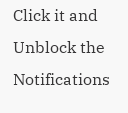Click it and Unblock the Notifications